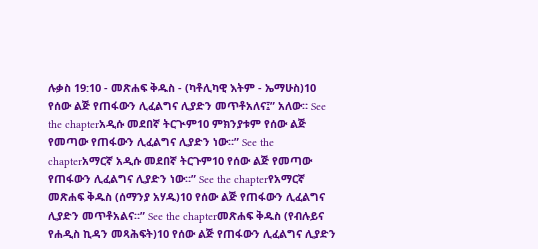ሉቃስ 19:10 - መጽሐፍ ቅዱስ - (ካቶሊካዊ እትም - ኤማሁስ)10 የሰው ልጅ የጠፋውን ሊፈልግና ሊያድን መጥቶአለና፤” አለው። See the chapterአዲሱ መደበኛ ትርጒም10 ምክንያቱም የሰው ልጅ የመጣው የጠፋውን ሊፈልግና ሊያድን ነው።” See the chapterአማርኛ አዲሱ መደበኛ ትርጉም10 የሰው ልጅ የመጣው የጠፋውን ሊፈልግና ሊያድን ነው።” See the chapterየአማርኛ መጽሐፍ ቅዱስ (ሰማንያ አሃዱ)10 የሰው ልጅ የጠፋውን ሊፈልግና ሊያድን መጥቶአልና።” See the chapterመጽሐፍ ቅዱስ (የብሉይና የሐዲስ ኪዳን መጻሕፍት)10 የሰው ልጅ የጠፋውን ሊፈልግና ሊያድን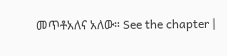መጥቶአለና አለው። See the chapter |